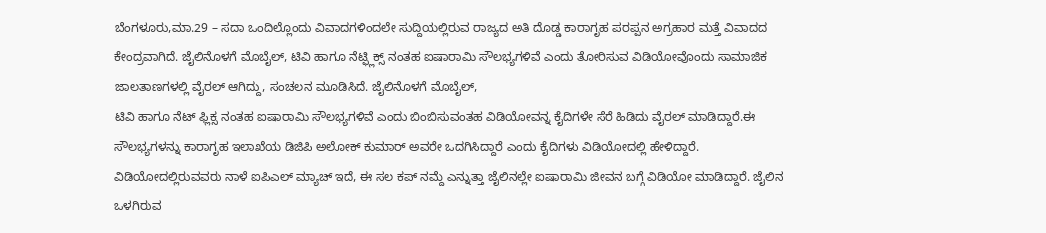ಬೆಂಗಳೂರು,ಮಾ.29 – ಸದಾ ಒಂದಿಲ್ಲೊಂದು ವಿವಾದಗಳಿಂದಲೇ ಸುದ್ದಿಯಲ್ಲಿರುವ ರಾಜ್ಯದ ಅತಿ ದೊಡ್ಡ ಕಾರಾಗೃಹ ಪರಪ್ಪನ ಅಗ್ರಹಾರ ಮತ್ತೆ ವಿವಾದದ ಕೇಂದ್ರವಾಗಿದೆ. ಜೈಲಿನೊಳಗೆ ಮೊಬೈಲ್, ಟಿವಿ ಹಾಗೂ ನೆಟ್ಫ್ಲಿಕ್ಸ್ ನಂತಹ ಐಷಾರಾಮಿ ಸೌಲಭ್ಯಗಳಿವೆ ಎಂದು ತೋರಿಸುವ ವಿಡಿಯೋವೊಂದು ಸಾಮಾಜಿಕ ಜಾಲತಾಣಗಳಲ್ಲಿ ವೈರಲ್ ಆಗಿದ್ದು, ಸಂಚಲನ ಮೂಡಿಸಿದೆ. ಜೈಲಿನೊಳಗೆ ಮೊಬೈಲ್,
ಟಿವಿ ಹಾಗೂ ನೆಟ್ ಫ್ಲಿಕ್ಸ ನಂತಹ ಐಷಾರಾಮಿ ಸೌಲಭ್ಯಗಳಿವೆ ಎಂದು ಬಿಂಬಿಸುವಂತಹ ವಿಡಿಯೋವನ್ನ ಕೈದಿಗಳೇ ಸೆರೆ ಹಿಡಿದು ವೈರಲ್ ಮಾಡಿದ್ದಾರೆ.ಈ ಸೌಲಭ್ಯಗಳನ್ನು ಕಾರಾಗೃಹ ಇಲಾಖೆಯ ಡಿಜಿಪಿ ಅಲೋಕ್ ಕುಮಾರ್ ಅವರೇ ಒದಗಿಸಿದ್ದಾರೆ ಎಂದು ಕೈದಿಗಳು ವಿಡಿಯೋದಲ್ಲಿ ಹೇಳಿದ್ದಾರೆ.
ವಿಡಿಯೋದಲ್ಲಿರುವವರು ನಾಳೆ ಐಪಿಎಲ್ ಮ್ಯಾಚ್ ಇದೆ, ಈ ಸಲ ಕಪ್ ನಮ್ದೆ ಎನ್ನುತ್ತಾ ಜೈಲಿನಲ್ಲೇ ಐಷಾರಾಮಿ ಜೀವನ ಬಗ್ಗೆ ವಿಡಿಯೋ ಮಾಡಿದ್ದಾರೆ. ಜೈಲಿನ ಒಳಗಿರುವ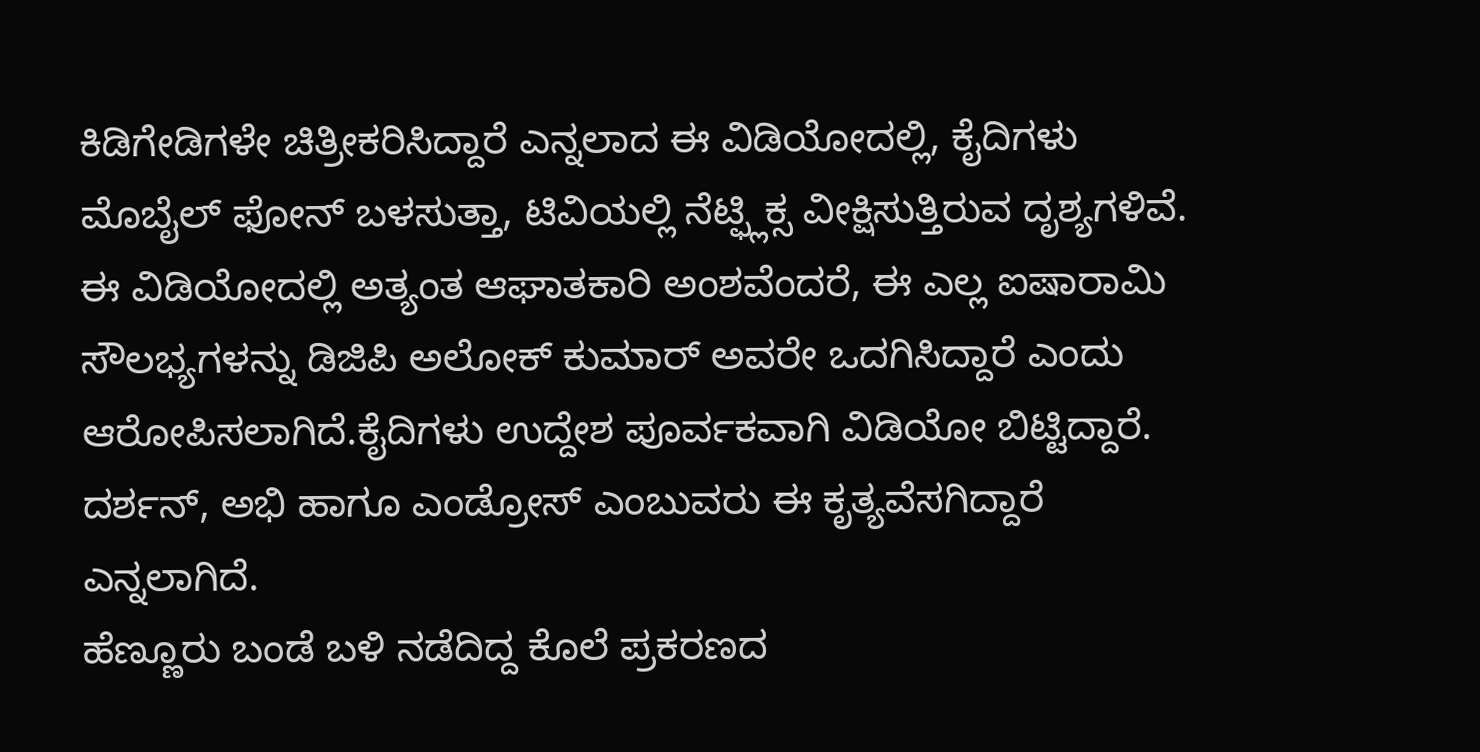ಕಿಡಿಗೇಡಿಗಳೇ ಚಿತ್ರೀಕರಿಸಿದ್ದಾರೆ ಎನ್ನಲಾದ ಈ ವಿಡಿಯೋದಲ್ಲಿ, ಕೈದಿಗಳು ಮೊಬೈಲ್ ಫೋನ್ ಬಳಸುತ್ತಾ, ಟಿವಿಯಲ್ಲಿ ನೆಟ್ಫ್ಲಿಕ್ಸ ವೀಕ್ಷಿಸುತ್ತಿರುವ ದೃಶ್ಯಗಳಿವೆ.
ಈ ವಿಡಿಯೋದಲ್ಲಿ ಅತ್ಯಂತ ಆಘಾತಕಾರಿ ಅಂಶವೆಂದರೆ, ಈ ಎಲ್ಲ ಐಷಾರಾಮಿ ಸೌಲಭ್ಯಗಳನ್ನು ಡಿಜಿಪಿ ಅಲೋಕ್ ಕುಮಾರ್ ಅವರೇ ಒದಗಿಸಿದ್ದಾರೆ ಎಂದು ಆರೋಪಿಸಲಾಗಿದೆ.ಕೈದಿಗಳು ಉದ್ದೇಶ ಪೂರ್ವಕವಾಗಿ ವಿಡಿಯೋ ಬಿಟ್ಟಿದ್ದಾರೆ. ದರ್ಶನ್, ಅಭಿ ಹಾಗೂ ಎಂಡ್ರೋಸ್ ಎಂಬುವರು ಈ ಕೃತ್ಯವೆಸಗಿದ್ದಾರೆ ಎನ್ನಲಾಗಿದೆ.
ಹೆಣ್ಣೂರು ಬಂಡೆ ಬಳಿ ನಡೆದಿದ್ದ ಕೊಲೆ ಪ್ರಕರಣದ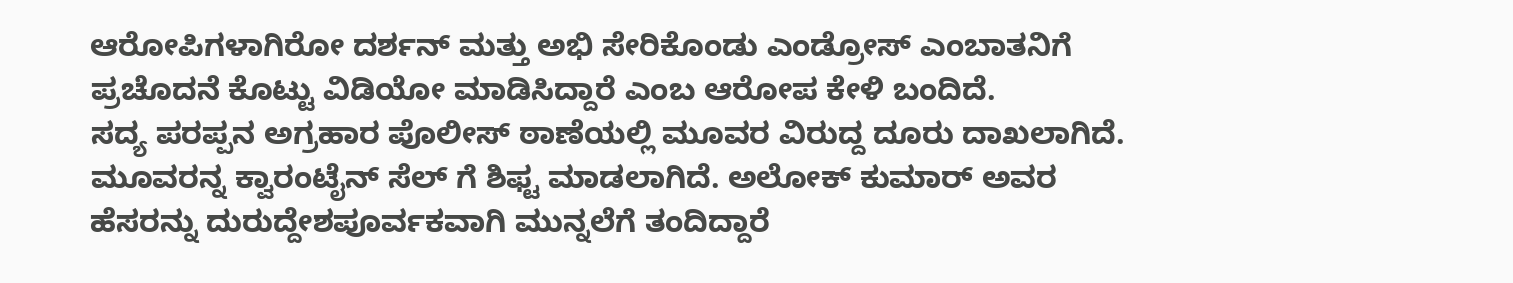ಆರೋಪಿಗಳಾಗಿರೋ ದರ್ಶನ್ ಮತ್ತು ಅಭಿ ಸೇರಿಕೊಂಡು ಎಂಡ್ರೋಸ್ ಎಂಬಾತನಿಗೆ ಪ್ರಚೊದನೆ ಕೊಟ್ಟು ವಿಡಿಯೋ ಮಾಡಿಸಿದ್ದಾರೆ ಎಂಬ ಆರೋಪ ಕೇಳಿ ಬಂದಿದೆ.
ಸದ್ಯ ಪರಪ್ಪನ ಅಗ್ರಹಾರ ಪೊಲೀಸ್ ಠಾಣೆಯಲ್ಲಿ ಮೂವರ ವಿರುದ್ದ ದೂರು ದಾಖಲಾಗಿದೆ. ಮೂವರನ್ನ ಕ್ವಾರಂಟೈನ್ ಸೆಲ್ ಗೆ ಶಿಫ್ಟ ಮಾಡಲಾಗಿದೆ. ಅಲೋಕ್ ಕುಮಾರ್ ಅವರ ಹೆಸರನ್ನು ದುರುದ್ದೇಶಪೂರ್ವಕವಾಗಿ ಮುನ್ನಲೆಗೆ ತಂದಿದ್ದಾರೆ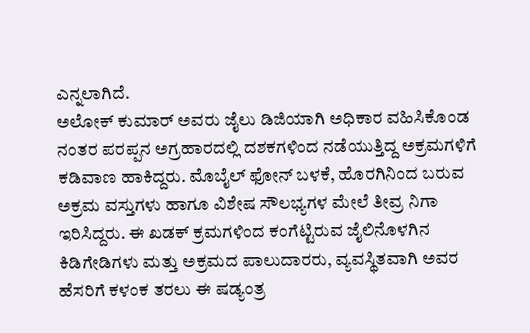ಎನ್ನಲಾಗಿದೆ.
ಅಲೋಕ್ ಕುಮಾರ್ ಅವರು ಜೈಲು ಡಿಜಿಯಾಗಿ ಅಧಿಕಾರ ವಹಿಸಿಕೊಂಡ ನಂತರ ಪರಪ್ಪನ ಅಗ್ರಹಾರದಲ್ಲಿ ದಶಕಗಳಿಂದ ನಡೆಯುತ್ತಿದ್ದ ಅಕ್ರಮಗಳಿಗೆ ಕಡಿವಾಣ ಹಾಕಿದ್ದರು. ಮೊಬೈಲ್ ಫೋನ್ ಬಳಕೆ, ಹೊರಗಿನಿಂದ ಬರುವ ಅಕ್ರಮ ವಸ್ತುಗಳು ಹಾಗೂ ವಿಶೇಷ ಸೌಲಭ್ಯಗಳ ಮೇಲೆ ತೀವ್ರ ನಿಗಾ ಇರಿಸಿದ್ದರು. ಈ ಖಡಕ್ ಕ್ರಮಗಳಿಂದ ಕಂಗೆಟ್ಟಿರುವ ಜೈಲಿನೊಳಗಿನ ಕಿಡಿಗೇಡಿಗಳು ಮತ್ತು ಅಕ್ರಮದ ಪಾಲುದಾರರು, ವ್ಯವಸ್ಥಿತವಾಗಿ ಅವರ ಹೆಸರಿಗೆ ಕಳಂಕ ತರಲು ಈ ಷಡ್ಯಂತ್ರ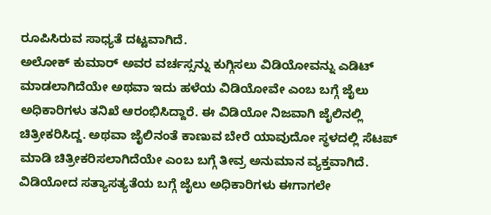ರೂಪಿಸಿರುವ ಸಾಧ್ಯತೆ ದಟ್ಟವಾಗಿದೆ.
ಅಲೋಕ್ ಕುಮಾರ್ ಅವರ ವರ್ಚಸ್ಸನ್ನು ಕುಗ್ಗಿಸಲು ವಿಡಿಯೋವನ್ನು ಎಡಿಟ್ ಮಾಡಲಾಗಿದೆಯೇ ಅಥವಾ ಇದು ಹಳೆಯ ವಿಡಿಯೋವೇ ಎಂಬ ಬಗ್ಗೆ ಜೈಲು ಅಧಿಕಾರಿಗಳು ತನಿಖೆ ಆರಂಭಿಸಿದ್ದಾರೆ. ಈ ವಿಡಿಯೋ ನಿಜವಾಗಿ ಜೈಲಿನಲ್ಲಿ ಚಿತ್ರೀಕರಿಸಿದ್ದ. ಅಥವಾ ಜೈಲಿನಂತೆ ಕಾಣುವ ಬೇರೆ ಯಾವುದೋ ಸ್ಥಳದಲ್ಲಿ ಸೆಟಪ್ ಮಾಡಿ ಚಿತ್ರೀಕರಿಸಲಾಗಿದೆಯೇ ಎಂಬ ಬಗ್ಗೆ ತೀವ್ರ ಅನುಮಾನ ವ್ಯಕ್ತವಾಗಿದೆ.
ವಿಡಿಯೋದ ಸತ್ಯಾಸತ್ಯತೆಯ ಬಗ್ಗೆ ಜೈಲು ಅಧಿಕಾರಿಗಳು ಈಗಾಗಲೇ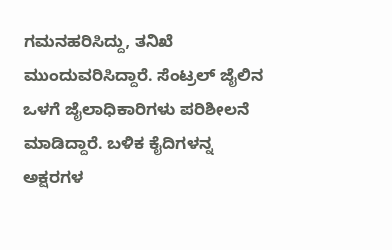ಗಮನಹರಿಸಿದ್ದು, ತನಿಖೆ ಮುಂದುವರಿಸಿದ್ದಾರೆ. ಸೆಂಟ್ರಲ್ ಜೈಲಿನ ಒಳಗೆ ಜೈಲಾಧಿಕಾರಿಗಳು ಪರಿಶೀಲನೆ ಮಾಡಿದ್ದಾರೆ. ಬಳಿಕ ಕೈದಿಗಳನ್ನ ಅಕ್ಷರಗಳ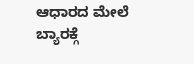ಆಧಾರದ ಮೇಲೆ ಬ್ಯಾರಕ್ಗೆ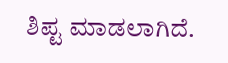ಶಿಪ್ಟ ಮಾಡಲಾಗಿದೆ.